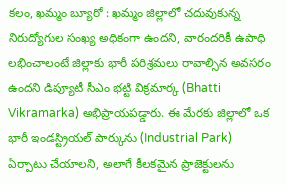కలం, ఖమ్మం బ్యూరో : ఖమ్మం జిల్లాలో చదువుకున్న నిరుద్యోగుల సంఖ్య అధికంగా ఉందని, వారందరికీ ఉపాధి లభించాలంటే జిల్లాకు భారీ పరిశ్రమలు రావాల్సిన అవసరం ఉందని డిప్యూటీ సీఎం భట్టి విక్రమార్క (Bhatti Vikramarka) అభిప్రాయపడ్డారు. ఈ మేరకు జిల్లాలో ఒక భారీ ఇండస్ట్రియల్ పార్కును (Industrial Park) ఏర్పాటు చేయాలని, అలాగే కీలకమైన ప్రాజెక్టులను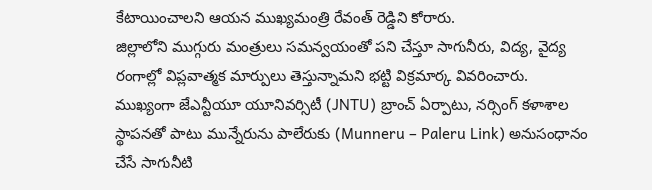కేటాయించాలని ఆయన ముఖ్యమంత్రి రేవంత్ రెడ్డిని కోరారు.
జిల్లాలోని ముగ్గురు మంత్రులు సమన్వయంతో పని చేస్తూ సాగునీరు, విద్య, వైద్య రంగాల్లో విప్లవాత్మక మార్పులు తెస్తున్నామని భట్టి విక్రమార్క వివరించారు. ముఖ్యంగా జేఎన్టీయూ యూనివర్సిటీ (JNTU) బ్రాంచ్ ఏర్పాటు, నర్సింగ్ కళాశాల స్థాపనతో పాటు మున్నేరును పాలేరుకు (Munneru – Paleru Link) అనుసంధానం చేసే సాగునీటి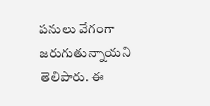పనులు వేగంగా జరుగుతున్నాయని తెలిపారు. ఈ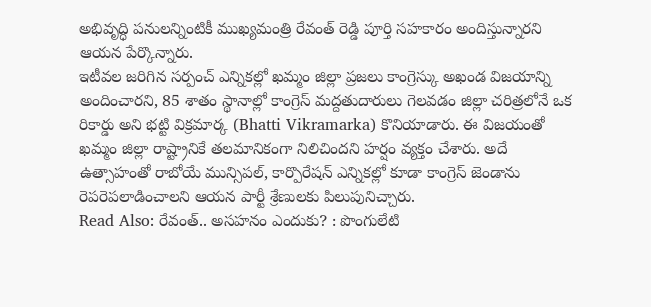అభివృద్ధి పనులన్నింటికీ ముఖ్యమంత్రి రేవంత్ రెడ్డి పూర్తి సహకారం అందిస్తున్నారని ఆయన పేర్కొన్నారు.
ఇటీవల జరిగిన సర్పంచ్ ఎన్నికల్లో ఖమ్మం జిల్లా ప్రజలు కాంగ్రెస్కు అఖండ విజయాన్ని అందించారని, 85 శాతం స్థానాల్లో కాంగ్రెస్ మద్దతుదారులు గెలవడం జిల్లా చరిత్రలోనే ఒక రికార్డు అని భట్టి విక్రమార్క (Bhatti Vikramarka) కొనియాడారు. ఈ విజయంతో ఖమ్మం జిల్లా రాష్ట్రానికే తలమానికంగా నిలిచిందని హర్షం వ్యక్తం చేశారు. అదే ఉత్సాహంతో రాబోయే మున్సిపల్, కార్పొరేషన్ ఎన్నికల్లో కూడా కాంగ్రెస్ జెండాను రెపరెపలాడించాలని ఆయన పార్టీ శ్రేణులకు పిలుపునిచ్చారు.
Read Also: రేవంత్.. అసహనం ఎందుకు? : పొంగులేటి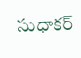సుధాకర్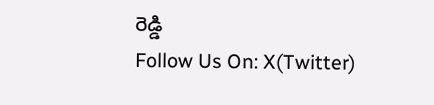రెడ్డి
Follow Us On: X(Twitter)